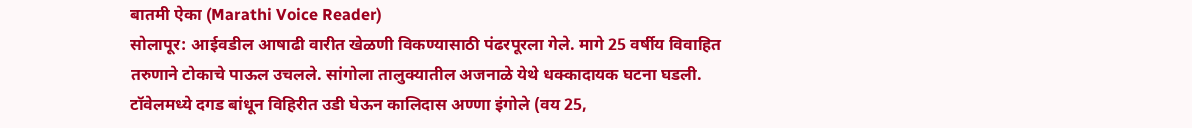बातमी ऐका (Marathi Voice Reader)
सोलापूर: आईवडील आषाढी वारीत खेळणी विकण्यासाठी पंढरपूरला गेले. मागे 25 वर्षीय विवाहित तरुणाने टोकाचे पाऊल उचलले. सांगोला तालुक्यातील अजनाळे येथे धक्कादायक घटना घडली. टॉवेलमध्ये दगड बांधून विहिरीत उडी घेऊन कालिदास अण्णा इंगोले (वय 25,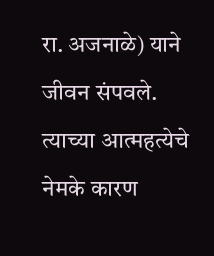रा. अजनाळे) याने जीवन संपवले. त्याच्या आत्महत्येचे नेमके कारण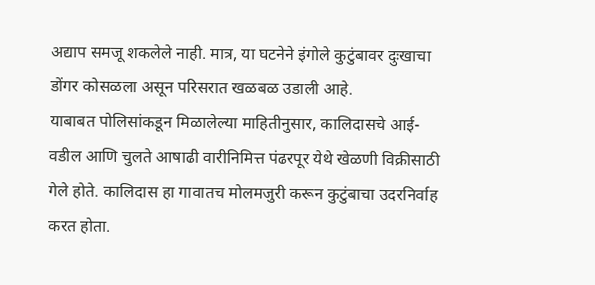अद्याप समजू शकलेले नाही. मात्र, या घटनेने इंगोले कुटुंबावर दुःखाचा डोंगर कोसळला असून परिसरात खळबळ उडाली आहे.
याबाबत पोलिसांकडून मिळालेल्या माहितीनुसार, कालिदासचे आई-वडील आणि चुलते आषाढी वारीनिमित्त पंढरपूर येथे खेळणी विक्रीसाठी गेले होते. कालिदास हा गावातच मोलमजुरी करून कुटुंबाचा उदरनिर्वाह करत होता.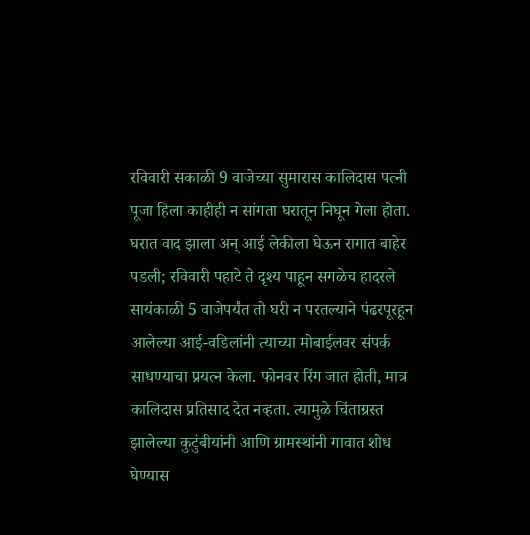रविवारी सकाळी 9 वाजेच्या सुमारास कालिदास पत्नी पूजा हिला काहीही न सांगता घरातून निघून गेला होता.
घरात वाद झाला अन् आई लेकीला घेऊन रागात बाहेर पडली; रविवारी पहाटे ते दृश्य पाहून सगळेच हादरले
सायंकाळी 5 वाजेपर्यंत तो घरी न परतल्याने पंढरपूरहून आलेल्या आई-वडिलांनी त्याच्या मोबाईलवर संपर्क साधण्याचा प्रयत्न केला. फोनवर रिंग जात होती, मात्र कालिदास प्रतिसाद देत नव्हता. त्यामुळे चिंताग्रस्त झालेल्या कुटुंबीयांनी आणि ग्रामस्थांनी गावात शोध घेण्यास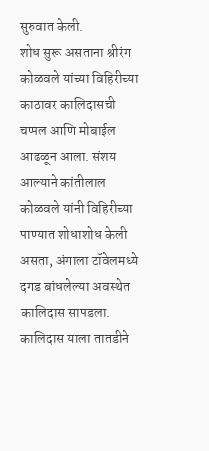सुरुवात केली.
शोध सुरू असताना श्रीरंग कोळवले यांच्या विहिरीच्या काठावर कालिदासची चप्पल आणि मोबाईल आढळून आला. संशय आल्याने कांतीलाल कोळवले यांनी विहिरीच्या पाण्यात शोधाशोध केली असता, अंगाला टॉवेलमध्ये दगड बांधलेल्या अवस्थेत कालिदास सापडला.
कालिदास याला तातडीने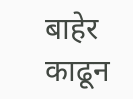बाहेर काढून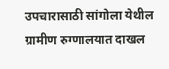उपचारासाठी सांगोला येथील ग्रामीण रुग्णालयात दाखल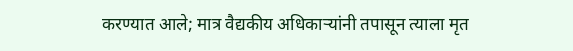करण्यात आले; मात्र वैद्यकीय अधिकाऱ्यांनी तपासून त्याला मृत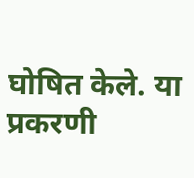घोषित केले. या प्रकरणी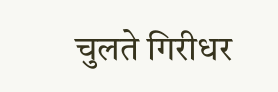चुलते गिरीधर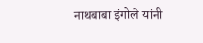नाथबाबा इंगोले यांनी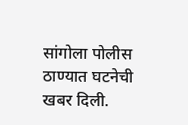सांगोला पोलीस ठाण्यात घटनेची खबर दिली.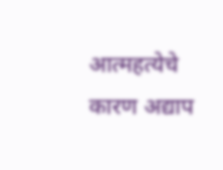आत्महत्येचे कारण अद्याप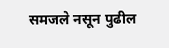समजले नसून पुढील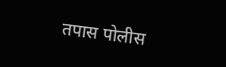तपास पोलीस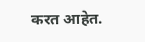करत आहेत.